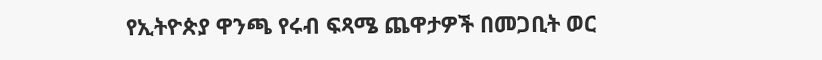የኢትዮጵያ ዋንጫ የሩብ ፍጻሜ ጨዋታዎች በመጋቢት ወር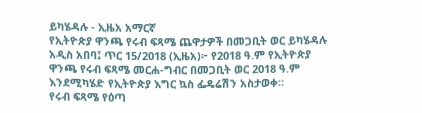ይካሄዳሉ - ኢዜአ አማርኛ
የኢትዮጵያ ዋንጫ የሩብ ፍጻሜ ጨዋታዎች በመጋቢት ወር ይካሄዳሉ
አዲስ አበባ፤ ጥር 15/2018 (ኢዜአ)፦ የ2018 ዓ.ም የኢትዮጵያ ዋንጫ የሩብ ፍጻሜ መርሐ-ግብር በመጋቢት ወር 2018 ዓ.ም እንደሚካሄድ የኢትዮጵያ እግር ኳስ ፌዴሬሽን አስታወቀ።
የሩብ ፍጻሜ የዕጣ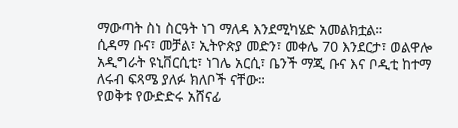ማውጣት ስነ ስርዓት ነገ ማለዳ እንደሚካሄድ አመልክቷል።
ሲዳማ ቡና፣ መቻል፣ ኢትዮጵያ መድን፣ መቀሌ 70 እንደርታ፣ ወልዋሎ አዲግራት ዩኒቨርሲቲ፣ ነገሌ አርሲ፣ ቤንች ማጂ ቡና እና ቦዲቲ ከተማ ለሩብ ፍጻሜ ያለፉ ክለቦች ናቸው።
የወቅቱ የውድድሩ አሸናፊ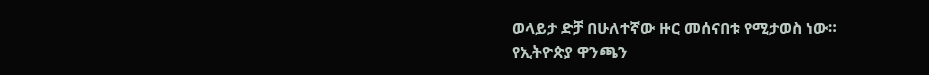ወላይታ ድቻ በሁለተኛው ዙር መሰናበቱ የሚታወስ ነው።
የኢትዮጵያ ዋንጫን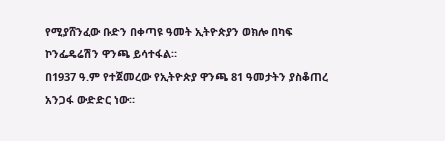የሚያሸንፈው ቡድን በቀጣዩ ዓመት ኢትዮጵያን ወክሎ በካፍ ኮንፌዴሬሽን ዋንጫ ይሳተፋል።
በ1937 ዓ.ም የተጀመረው የኢትዮጵያ ዋንጫ 81 ዓመታትን ያስቆጠረ አንጋፋ ውድድር ነው።